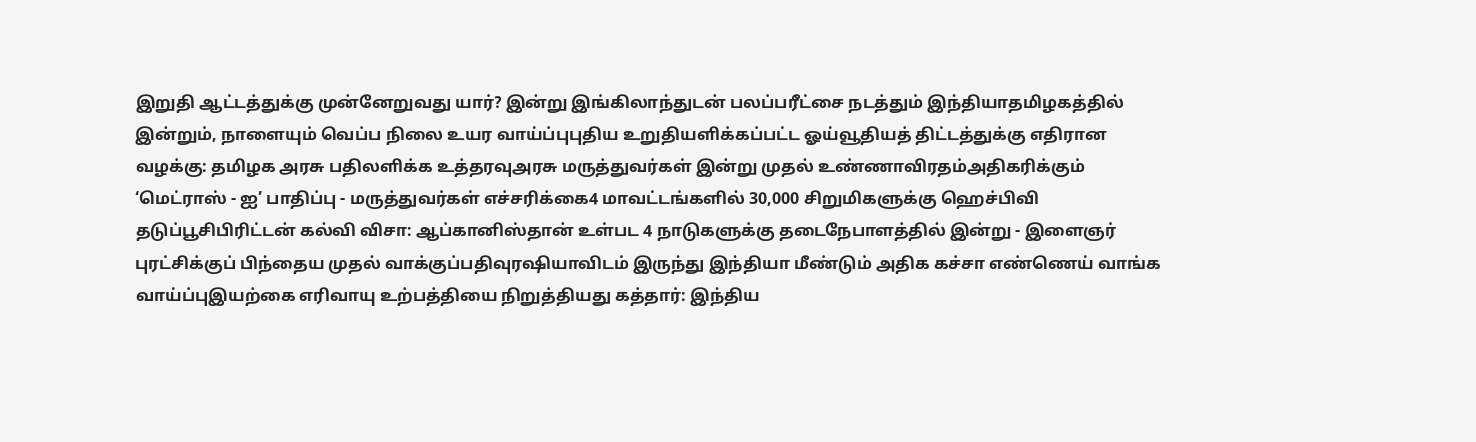இறுதி ஆட்டத்துக்கு முன்னேறுவது யார்? இன்று இங்கிலாந்துடன் பலப்பரீட்சை நடத்தும் இந்தியாதமிழகத்தில் இன்றும், நாளையும் வெப்ப நிலை உயர வாய்ப்புபுதிய உறுதியளிக்கப்பட்ட ஓய்வூதியத் திட்டத்துக்கு எதிரான வழக்கு: தமிழக அரசு பதிலளிக்க உத்தரவுஅரசு மருத்துவர்கள் இன்று முதல் உண்ணாவிரதம்அதிகரிக்கும் ‘மெட்ராஸ் - ஐ’ பாதிப்பு - மருத்துவர்கள் எச்சரிக்கை4 மாவட்டங்களில் 30,000 சிறுமிகளுக்கு ஹெச்பிவி தடுப்பூசிபிரிட்டன் கல்வி விசா: ஆப்கானிஸ்தான் உள்பட 4 நாடுகளுக்கு தடைநேபாளத்தில் இன்று - இளைஞர் புரட்சிக்குப் பிந்தைய முதல் வாக்குப்பதிவுரஷியாவிடம் இருந்து இந்தியா மீண்டும் அதிக கச்சா எண்ணெய் வாங்க வாய்ப்புஇயற்கை எரிவாயு உற்பத்தியை நிறுத்தியது கத்தார்: இந்திய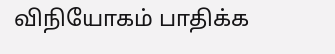விநியோகம் பாதிக்க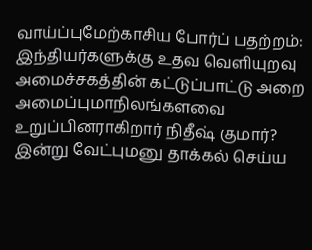வாய்ப்புமேற்காசிய போர்ப் பதற்றம்: இந்தியர்களுக்கு உதவ வெளியுறவு அமைச்சகத்தின் கட்டுப்பாட்டு அறை அமைப்புமாநிலங்களவை உறுப்பினராகிறார் நிதீஷ் குமார்? இன்று வேட்புமனு தாக்கல் செய்ய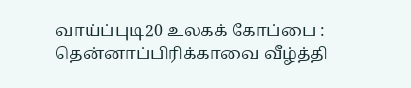வாய்ப்புடி20 உலகக் கோப்பை : தென்னாப்பிரிக்காவை வீழ்த்தி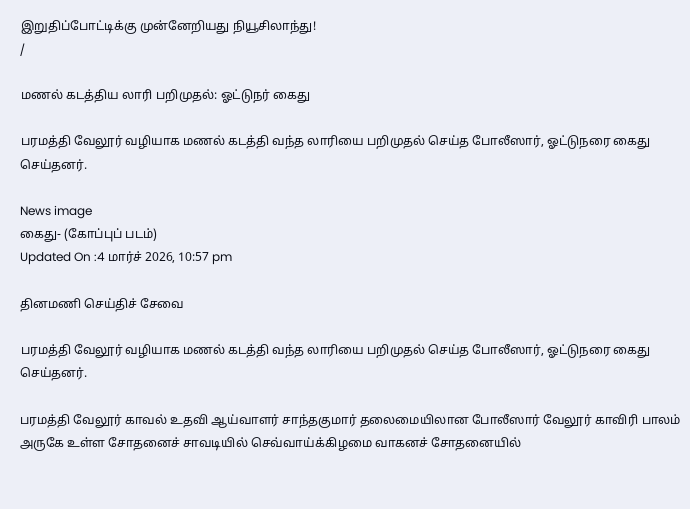இறுதிப்போட்டிக்கு முன்னேறியது நியூசிலாந்து!
/

மணல் கடத்திய லாரி பறிமுதல்: ஓட்டுநர் கைது

பரமத்தி வேலூர் வழியாக மணல் கடத்தி வந்த லாரியை பறிமுதல் செய்த போலீஸார், ஓட்டுநரை கைது செய்தனர்.

News image
கைது- (கோப்புப் படம்)
Updated On :4 மார்ச் 2026, 10:57 pm

தினமணி செய்திச் சேவை

பரமத்தி வேலூர் வழியாக மணல் கடத்தி வந்த லாரியை பறிமுதல் செய்த போலீஸார், ஓட்டுநரை கைது செய்தனர்.

பரமத்தி வேலூர் காவல் உதவி ஆய்வாளர் சாந்தகுமார் தலைமையிலான போலீஸார் வேலூர் காவிரி பாலம் அருகே உள்ள சோதனைச் சாவடியில் செவ்வாய்க்கிழமை வாகனச் சோதனையில்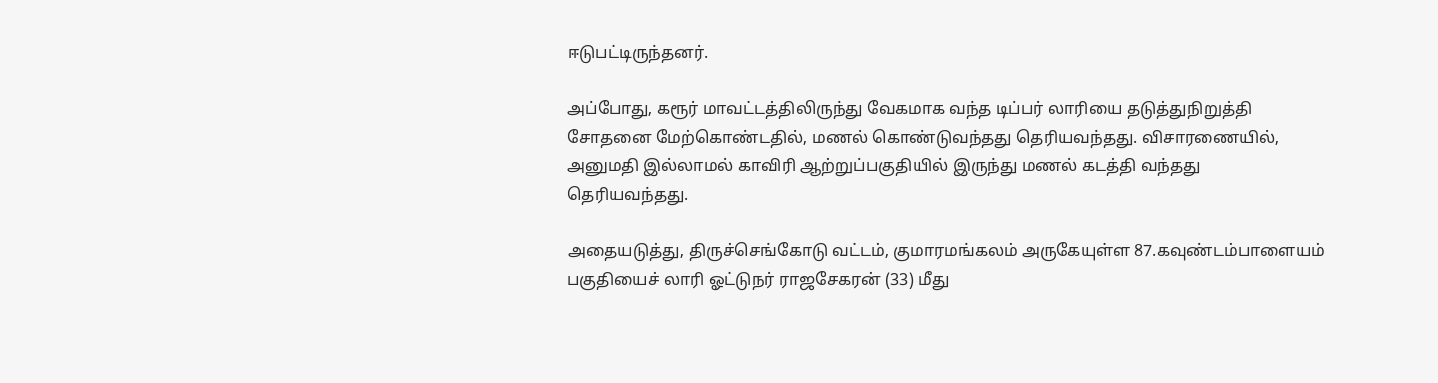ஈடுபட்டிருந்தனர்.

அப்போது, கரூர் மாவட்டத்திலிருந்து வேகமாக வந்த டிப்பர் லாரியை தடுத்துநிறுத்தி சோதனை மேற்கொண்டதில், மணல் கொண்டுவந்தது தெரியவந்தது. விசாரணையில், அனுமதி இல்லாமல் காவிரி ஆற்றுப்பகுதியில் இருந்து மணல் கடத்தி வந்தது தெரியவந்தது.

அதையடுத்து, திருச்செங்கோடு வட்டம், குமாரமங்கலம் அருகேயுள்ள 87.கவுண்டம்பாளையம் பகுதியைச் லாரி ஓட்டுநர் ராஜசேகரன் (33) மீது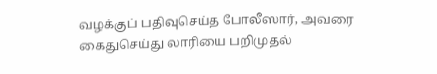வழக்குப் பதிவுசெய்த போலீஸார், அவரை கைதுசெய்து லாரியை பறிமுதல்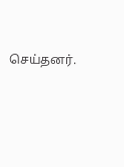செய்தனர்.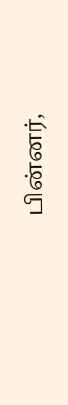பின்னர்,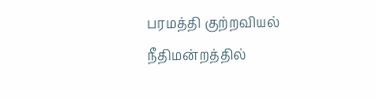பரமத்தி குற்றவியல் நீதிமன்றத்தில்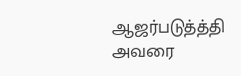ஆஜர்படுத்த்தி அவரை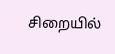சிறையில்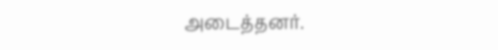அடைத்தனர்.